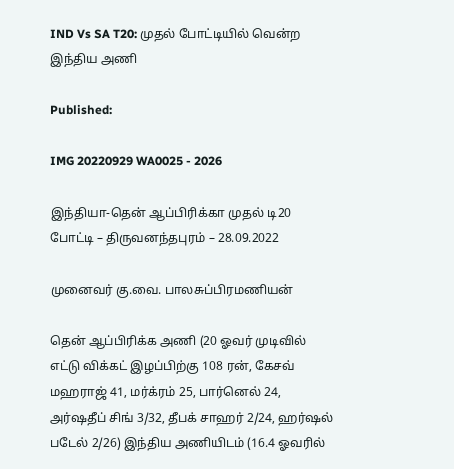IND Vs SA T20: முதல் போட்டியில் வென்ற இந்திய அணி

Published:

IMG 20220929 WA0025 - 2026

இந்தியா-தென் ஆப்பிரிக்கா முதல் டி20 போட்டி – திருவனந்தபுரம் – 28.09.2022

முனைவர் கு.வை. பாலசுப்பிரமணியன்

தென் ஆப்பிரிக்க அணி (20 ஓவர் முடிவில் எட்டு விக்கட் இழப்பிற்கு 108 ரன், கேசவ் மஹராஜ் 41, மர்க்ரம் 25, பார்னெல் 24, அர்ஷதீப் சிங் 3/32, தீபக் சாஹர் 2/24, ஹர்ஷல் படேல் 2/26) இந்திய அணியிடம் (16.4 ஓவரில்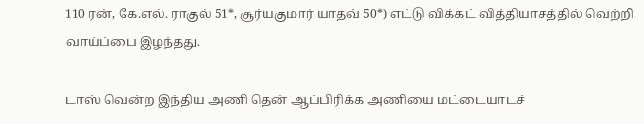110 ரன், கே.எல். ராகுல் 51*, சூர்யகுமார் யாதவ் 50*) எட்டு விக்கட் வித்தியாசத்தில் வெற்றி வாய்ப்பை இழந்தது.

டாஸ் வென்ற இந்திய அணி தென் ஆப்பிரிக்க அணியை மட்டையாடச்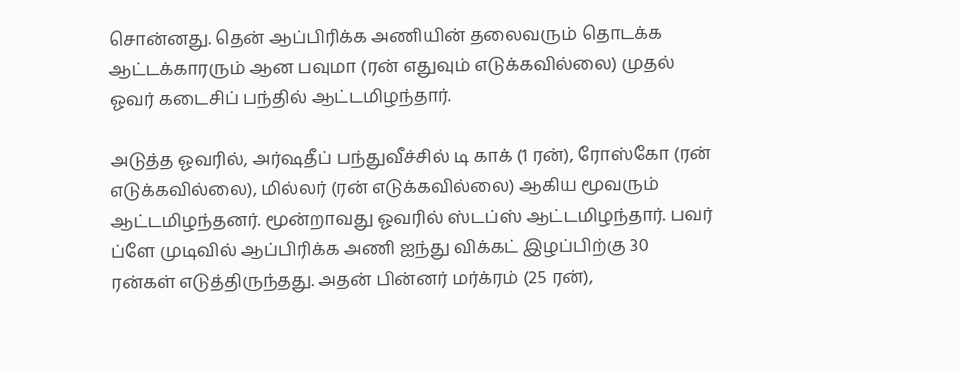சொன்னது. தென் ஆப்பிரிக்க அணியின் தலைவரும் தொடக்க ஆட்டக்காரரும் ஆன பவுமா (ரன் எதுவும் எடுக்கவில்லை) முதல் ஓவர் கடைசிப் பந்தில் ஆட்டமிழந்தார்.

அடுத்த ஓவரில், அர்ஷதீப் பந்துவீச்சில் டி காக் (1 ரன்), ரோஸ்கோ (ரன் எடுக்கவில்லை), மில்லர் (ரன் எடுக்கவில்லை) ஆகிய மூவரும் ஆட்டமிழந்தனர். மூன்றாவது ஓவரில் ஸ்டப்ஸ் ஆட்டமிழந்தார். பவர் ப்ளே முடிவில் ஆப்பிரிக்க அணி ஐந்து விக்கட் இழப்பிற்கு 30 ரன்கள் எடுத்திருந்தது. அதன் பின்னர் மர்க்ரம் (25 ரன்),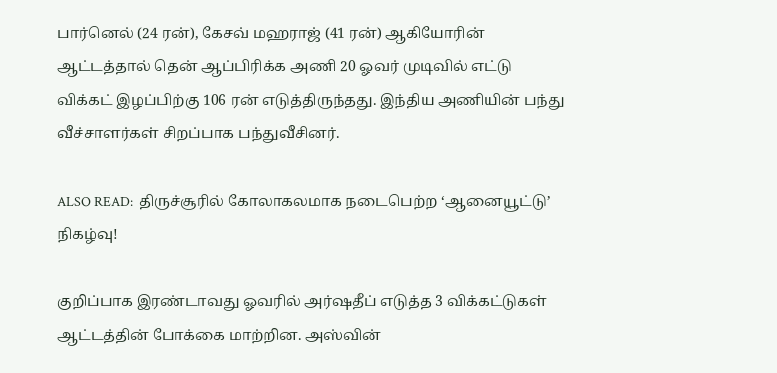பார்னெல் (24 ரன்), கேசவ் மஹராஜ் (41 ரன்) ஆகியோரின் ஆட்டத்தால் தென் ஆப்பிரிக்க அணி 20 ஓவர் முடிவில் எட்டு விக்கட் இழப்பிற்கு 106 ரன் எடுத்திருந்தது. இந்திய அணியின் பந்து வீச்சாளர்கள் சிறப்பாக பந்துவீசினர்.

ALSO READ:  திருச்சூரில் கோலாகலமாக நடைபெற்ற ‘ஆனையூட்டு’ நிகழ்வு!

குறிப்பாக இரண்டாவது ஓவரில் அர்ஷதீப் எடுத்த 3 விக்கட்டுகள் ஆட்டத்தின் போக்கை மாற்றின. அஸ்வின்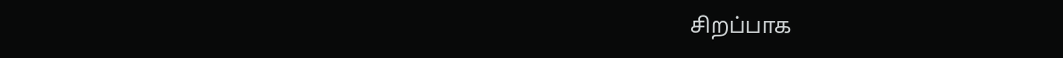சிறப்பாக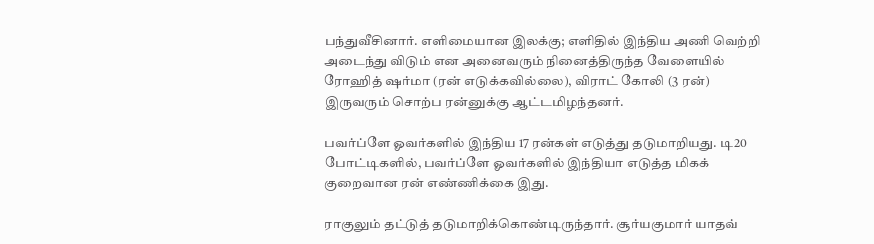பந்துவீசினார். எளிமையான இலக்கு; எளிதில் இந்திய அணி வெற்றி அடைந்து விடும் என அனைவரும் நினைத்திருந்த வேளையில் ரோஹித் ஷர்மா (ரன் எடுக்கவில்லை), விராட் கோலி (3 ரன்) இருவரும் சொற்ப ரன்னுக்கு ஆட்டமிழந்தனர்.

பவர்ப்ளே ஓவர்களில் இந்திய 17 ரன்கள் எடுத்து தடுமாறியது. டி20 போட்டிகளில், பவர்ப்ளே ஓவர்களில் இந்தியா எடுத்த மிகக் குறைவான ரன் எண்ணிக்கை இது.

ராகுலும் தட்டுத் தடுமாறிக்கொண்டிருந்தார். சூர்யகுமார் யாதவ்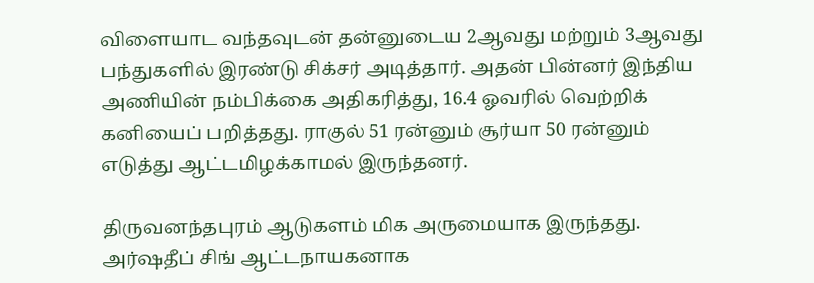விளையாட வந்தவுடன் தன்னுடைய 2ஆவது மற்றும் 3ஆவது பந்துகளில் இரண்டு சிக்சர் அடித்தார். அதன் பின்னர் இந்திய அணியின் நம்பிக்கை அதிகரித்து, 16.4 ஓவரில் வெற்றிக் கனியைப் பறித்தது. ராகுல் 51 ரன்னும் சூர்யா 50 ரன்னும் எடுத்து ஆட்டமிழக்காமல் இருந்தனர்.

திருவனந்தபுரம் ஆடுகளம் மிக அருமையாக இருந்தது. அர்ஷதீப் சிங் ஆட்டநாயகனாக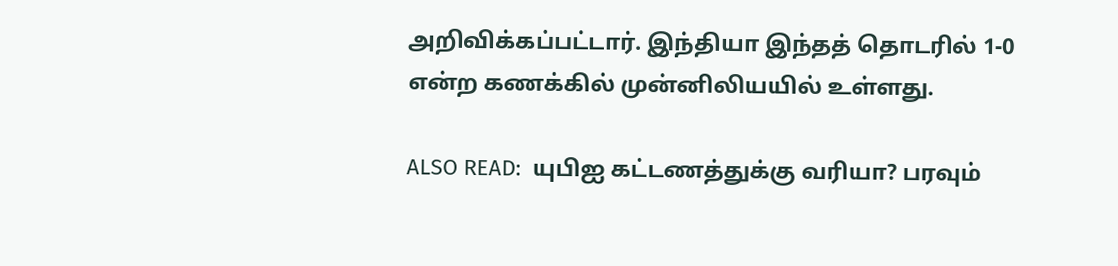அறிவிக்கப்பட்டார். இந்தியா இந்தத் தொடரில் 1-0 என்ற கணக்கில் முன்னிலியயில் உள்ளது.

ALSO READ:  யுபிஐ கட்டணத்துக்கு வரியா? பரவும்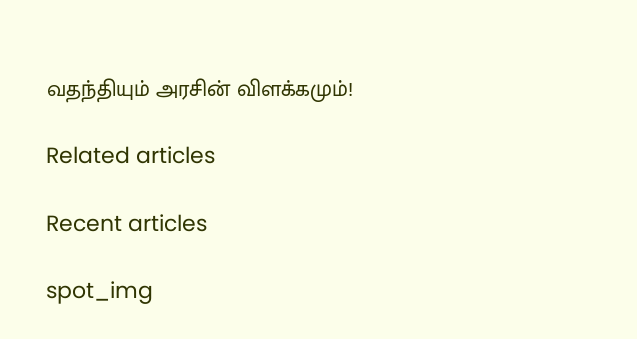வதந்தியும் அரசின் விளக்கமும்!

Related articles

Recent articles

spot_img